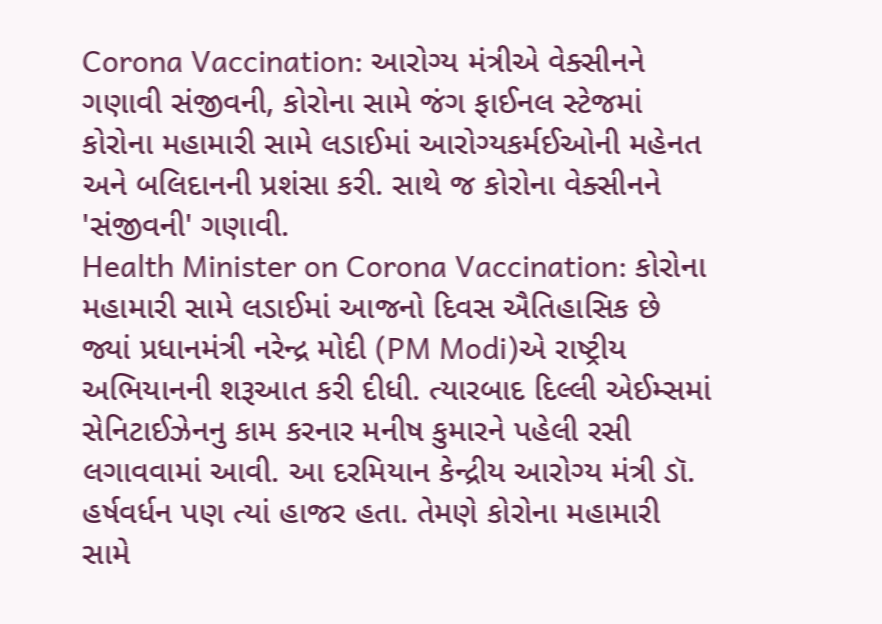Corona Vaccination: આરોગ્ય મંત્રીએ વેક્સીનને ગણાવી સંજીવની, કોરોના સામે જંગ ફાઈનલ સ્ટેજમાં
કોરોના મહામારી સામે લડાઈમાં આરોગ્યકર્મઈઓની મહેનત અને બલિદાનની પ્રશંસા કરી. સાથે જ કોરોના વેક્સીનને 'સંજીવની' ગણાવી.
Health Minister on Corona Vaccination: કોરોના મહામારી સામે લડાઈમાં આજનો દિવસ ઐતિહાસિક છે જ્યાં પ્રધાનમંત્રી નરેન્દ્ર મોદી (PM Modi)એ રાષ્ટ્રીય અભિયાનની શરૂઆત કરી દીધી. ત્યારબાદ દિલ્લી એઈમ્સમાં સેનિટાઈઝેનનુ કામ કરનાર મનીષ કુમારને પહેલી રસી લગાવવામાં આવી. આ દરમિયાન કેન્દ્રીય આરોગ્ય મંત્રી ડૉ. હર્ષવર્ધન પણ ત્યાં હાજર હતા. તેમણે કોરોના મહામારી સામે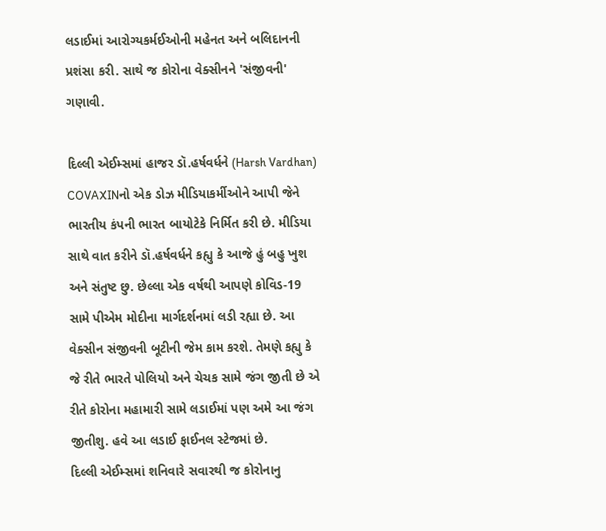લડાઈમાં આરોગ્યકર્મઈઓની મહેનત અને બલિદાનની પ્રશંસા કરી. સાથે જ કોરોના વેક્સીનને 'સંજીવની' ગણાવી.

દિલ્લી એઈમ્સમાં હાજર ડૉ.હર્ષવર્ધને (Harsh Vardhan) COVAXINનો એક ડોઝ મીડિયાકર્મીઓને આપી જેને ભારતીય કંપની ભારત બાયોટેકે નિર્મિત કરી છે. મીડિયા સાથે વાત કરીને ડૉ.હર્ષવર્ધને કહ્યુ કે આજે હું બહુ ખુશ અને સંતુષ્ટ છુ. છેલ્લા એક વર્ષથી આપણે કોવિડ-19 સામે પીએમ મોદીના માર્ગદર્શનમાં લડી રહ્યા છે. આ વેક્સીન સંજીવની બૂટીની જેમ કામ કરશે. તેમણે કહ્યુ કે જે રીતે ભારતે પોલિયો અને ચેચક સામે જંગ જીતી છે એ રીતે કોરોના મહામારી સામે લડાઈમાં પણ અમે આ જંગ જીતીશુ. હવે આ લડાઈ ફાઈનલ સ્ટેજમાં છે.
દિલ્લી એઈમ્સમાં શનિવારે સવારથી જ કોરોનાનુ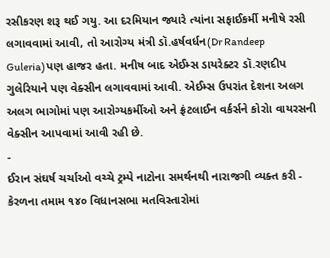રસીકરણ શરૂ થઈ ગયુ. આ દરમિયાન જ્યારે ત્યાંના સફાઈકર્મી મનીષે રસી લગાવવામાં આવી, તો આરોગ્ય મંત્રી ડૉ.હર્ષવર્ધન(Dr Randeep Guleria)પણ હાજર હતા. મનીષ બાદ એઈમ્સ ડાયરેક્ટર ડૉ.રણદીપ ગુલેરિયાને પણ વેક્સીન લગાવવામાં આવી. એઈમ્સ ઉપરાંત દેશના અલગ અલગ ભાગોમાં પણ આરોગ્યકર્મીઓ અને ફ્રંટલાઈન વર્કર્સને કોરોા વાયરસની વેક્સીન આપવામાં આવી રહી છે.
-
ઈરાન સંઘર્ષ ચર્ચાઓ વચ્ચે ટ્રમ્પે નાટોના સમર્થનથી નારાજગી વ્યક્ત કરી -
કેરળના તમામ ૧૪૦ વિધાનસભા મતવિસ્તારોમાં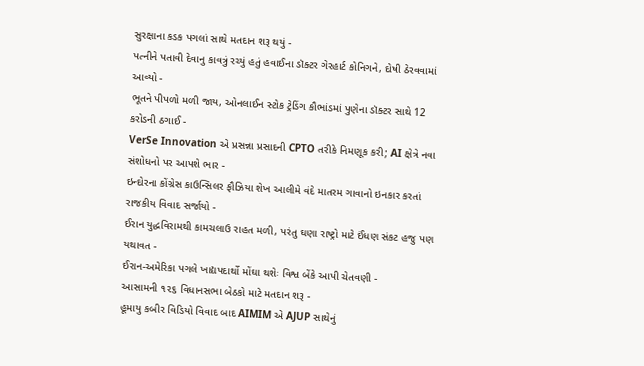સુરક્ષાના કડક પગલાં સાથે મતદાન શરૂ થયું -
પત્નીને પતાવી દેવાનુ કાવત્રું રચ્યું હતું હવાઈના ડૉક્ટર ગેરહાર્ટ કોનિગને, દોષી ઠેરવવામાં આવ્યો -
ભૂતને પીપળો મળી જાય, ઓનલાઈન સ્ટોક ટ્રેડિંગ કૌભાંડમાં પુણેના ડૉક્ટર સાથે 12 કરોડની ઠગાઈ -
VerSe Innovation એ પ્રસન્ના પ્રસાદની CPTO તરીકે નિમણૂક કરી; AI ક્ષેત્રે નવા સંશોધનો પર આપશે ભાર -
ઇન્દોરના કોંગ્રેસ કાઉન્સિલર ફૌઝિયા શેખ આલીમે વંદે માતરમ ગાવાનો ઇનકાર કરતાં રાજકીય વિવાદ સર્જાયો -
ઈરાન યુદ્ધવિરામથી કામચલાઉ રાહત મળી, પરંતુ ઘણા રાષ્ટ્રો માટે ઈંધણ સંકટ હજુ પણ યથાવત -
ઈરાન-અમેરિકા પગલે ખાદ્યપદાર્થો મોંઘા થશેઃ વિશ્વ બેંકે આપી ચેતવણી -
આસામની ૧૨૬ વિધાનસભા બેઠકો માટે મતદાન શરૂ -
હૂમાયુ કબીર વિડિયો વિવાદ બાદ AIMIM એ AJUP સાથેનું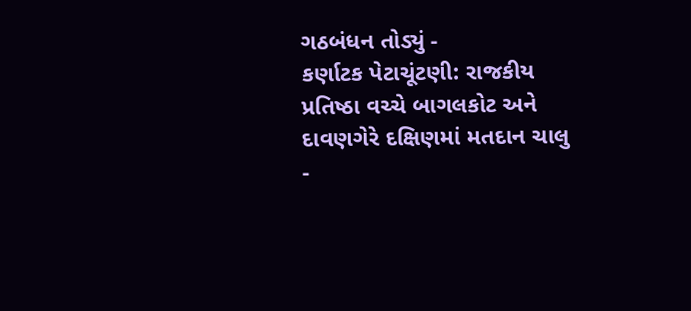ગઠબંધન તોડ્યું -
કર્ણાટક પેટાચૂંટણી: રાજકીય પ્રતિષ્ઠા વચ્ચે બાગલકોટ અને દાવણગેરે દક્ષિણમાં મતદાન ચાલુ -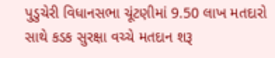પુડુચેરી વિધાનસભા ચૂંટણીમાં 9.50 લાખ મતદારો સાથે કડક સુરક્ષા વચ્ચે મતદાન શરૂ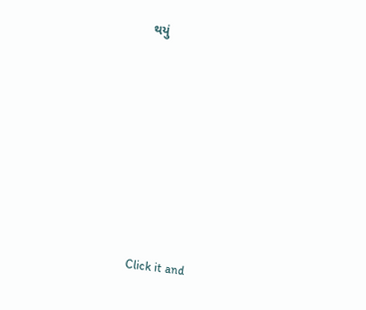થયું












Click it and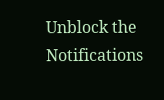Unblock the Notifications